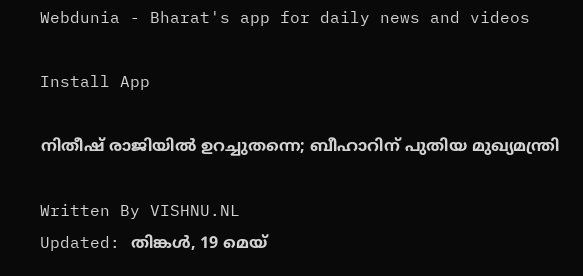Webdunia - Bharat's app for daily news and videos

Install App

നിതീഷ് രാജിയില്‍ ഉറച്ചുതന്നെ; ബീഹാറിന് പുതിയ മുഖ്യമന്ത്രി

Written By VISHNU.NL
Updated: തിങ്കള്‍, 19 മെയ്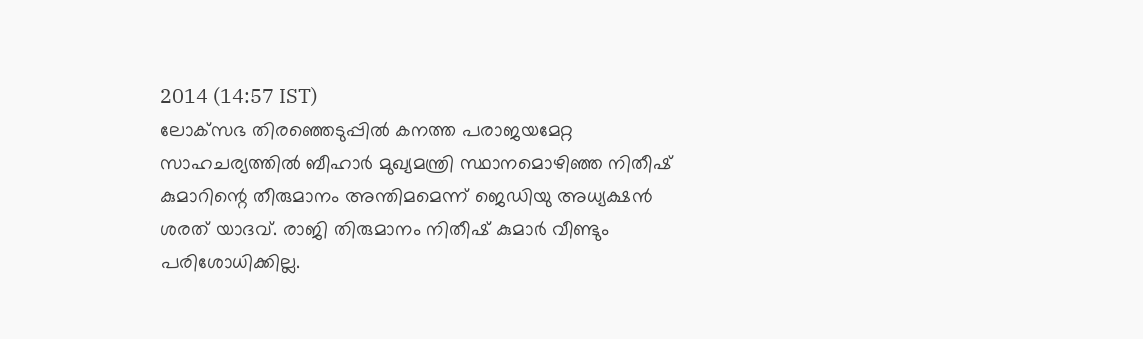2014 (14:57 IST)
ലോക്‌സഭ തിരഞ്ഞെടുപ്പില്‍ കനത്ത പരാജയമേറ്റ സാഹചര്യത്തില്‍ ബീഹാര്‍ മുഖ്യമന്ത്രി സ്ഥാനമൊഴിഞ്ഞ നിതീഷ് കുമാറിന്റെ തീരുമാനം അന്തിമമെന്ന് ജെഡിയു അധ്യക്ഷന്‍ ശരത് യാദവ്. രാജി തിരുമാനം നിതീഷ് കുമാര്‍ വീണ്ടും പരിശോധിക്കില്ല.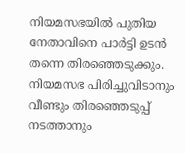നിയമസഭയില്‍ പുതിയ നേതാവിനെ പാര്‍ട്ടി ഉടന്‍ തന്നെ തിരഞ്ഞെടുക്കും.  നിയമസഭ പിരിച്ചുവിടാനും വീണ്ടും തിരഞ്ഞെടുപ്പ് നടത്താനും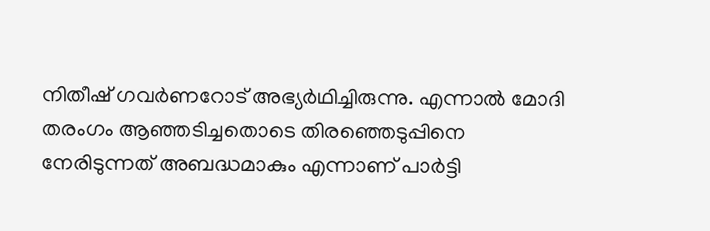നിതീഷ് ഗവര്‍ണറോട് അഭ്യര്‍ഥിച്ചിരുന്നു. എന്നാല്‍ മോദി തരംഗം ആഞ്ഞടിച്ചതൊടെ തിരഞ്ഞെടുപ്പിനെ നേരിടുന്നത് അബദ്ധമാകും എന്നാണ് പാര്‍ട്ടി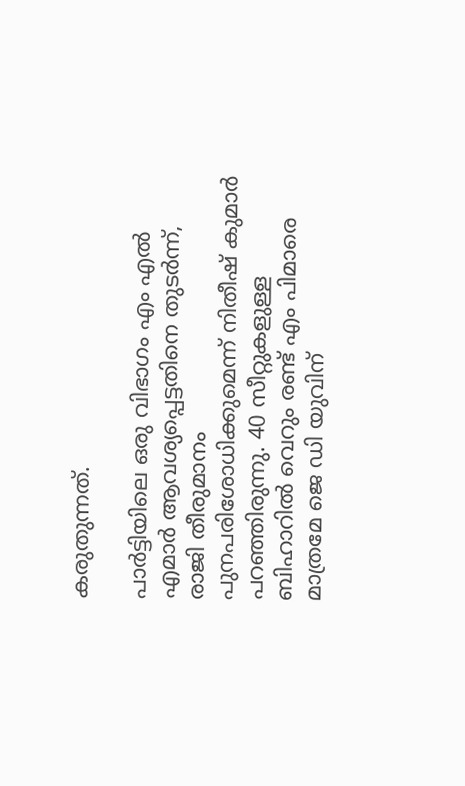കരുതുന്നത്.

പാര്‍ട്ടിയിലെ ഒരു വിഭാഗം എം എല്‍ എമാര്‍ ആവശ്യപ്പെട്ടതിനെ തുടര്‍ന്ന്, രാജി തീരുമാനം പുനപരിശോധിക്കുമെന്ന് നിതീഷ് കുമാര്‍ പറഞ്ഞിരുന്നു. 40 സീറ്റുകളുള്ള ബിഹാറില്‍ വെറും രണ്ട് എം പിമാരെ മാത്രമേ ജെ ഡി യുവിന്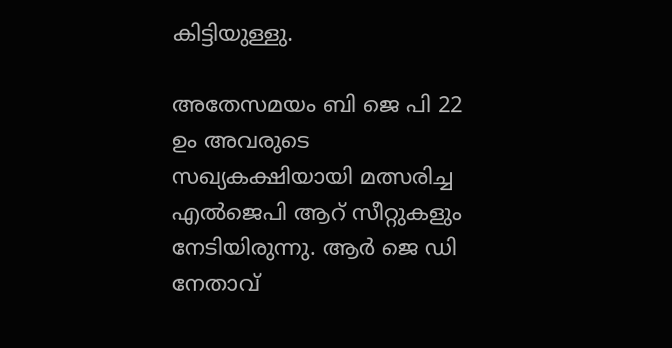കിട്ടിയുള്ളു.

അതേസമയം ബി ജെ പി 22 ഉം അവരുടെ സഖ്യകക്ഷിയായി മത്സരിച്ച എല്‍ജെപി ആറ് സീറ്റുകളും നേടിയിരുന്നു. ആര്‍ ജെ ഡി നേതാവ്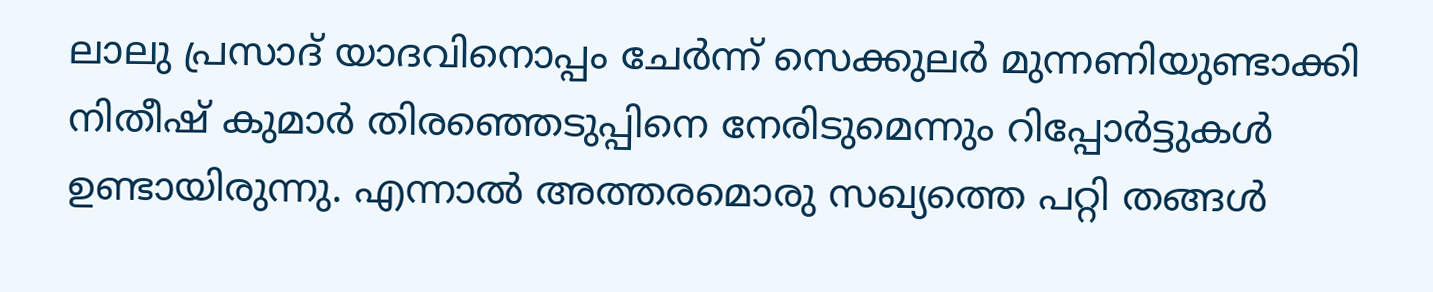ലാലു പ്രസാദ് യാദവിനൊപ്പം ചേര്‍ന്ന് സെക്കുലര്‍ മുന്നണിയുണ്ടാക്കി നിതീഷ് കുമാര്‍ തിരഞ്ഞെടുപ്പിനെ നേരിടുമെന്നും റിപ്പോര്‍ട്ടുകള്‍ ഉണ്ടായിരുന്നു. എന്നാല്‍ അത്തരമൊരു സഖ്യത്തെ പറ്റി തങ്ങള്‍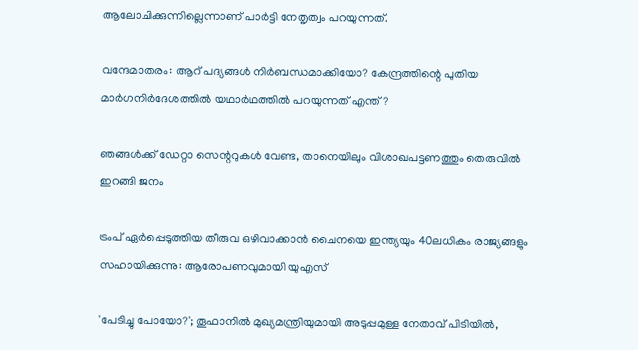ആലോചിക്കുന്നില്ലെന്നാണ് പാര്‍ട്ടി നേതൃത്വം പറയുന്നത്.

വന്ദേമാതരം: ആറ് പദ്യങ്ങൾ നിർബന്ധമാക്കിയോ? കേന്ദ്രത്തിന്റെ പുതിയ മാർഗനിർദേശത്തിൽ യഥാർഥത്തിൽ പറയുന്നത് എന്ത്?

ഞങ്ങള്‍ക്ക് ഡേറ്റാ സെന്ററുകള്‍ വേണ്ട, താനെയിലും വിശാഖപട്ടണത്തും തെരുവില്‍ ഇറങ്ങി ജനം

ട്രംപ് ഏര്‍പ്പെടുത്തിയ തീരുവ ഒഴിവാക്കാന്‍ ചൈനയെ ഇന്ത്യയും 40ലധികം രാജ്യങ്ങളും സഹായിക്കുന്നു: ആരോപണവുമായി യുഎസ്

'പേടിച്ചു പോയോ?'; തൂഫാനിൽ മുഖ്യമന്ത്രിയുമായി അടുപ്പമുള്ള നേതാവ് പിടിയിൽ,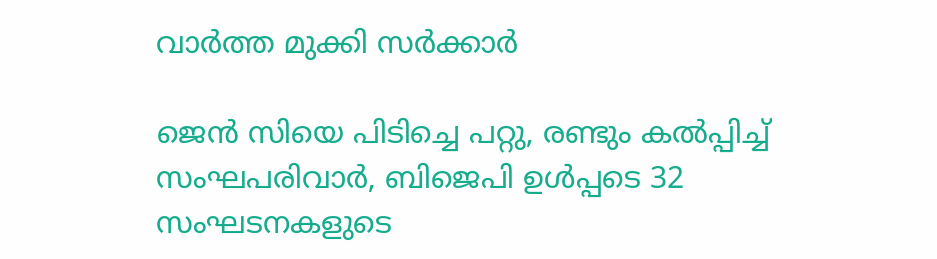വാർത്ത മുക്കി സർക്കാർ

ജെൻ സിയെ പിടിച്ചെ പറ്റു, രണ്ടും കൽപ്പിച്ച് സംഘപരിവാർ, ബിജെപി ഉൾപ്പടെ 32 സംഘടനകളുടെ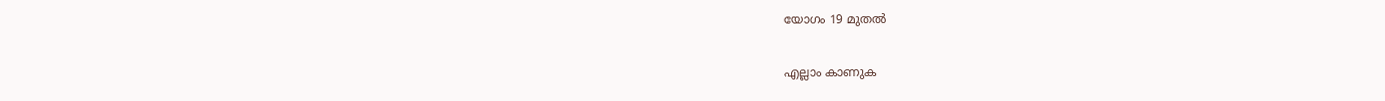യോഗം 19 മുതൽ

എല്ലാം കാണുക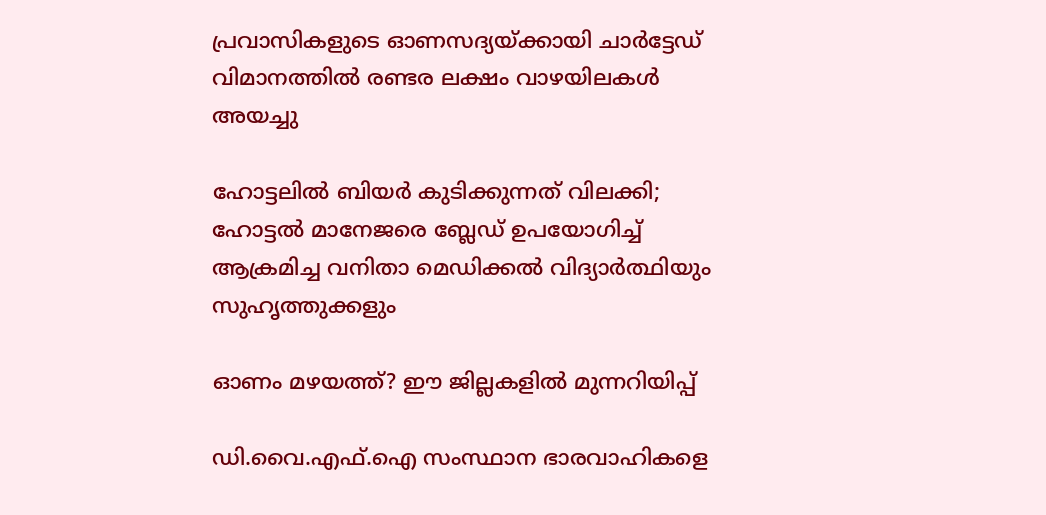പ്രവാസികളുടെ ഓണസദ്യയ്ക്കായി ചാര്‍ട്ടേഡ് വിമാനത്തില്‍ രണ്ടര ലക്ഷം വാഴയിലകള്‍ അയച്ചു

ഹോട്ടലില്‍ ബിയര്‍ കുടിക്കുന്നത് വിലക്കി; ഹോട്ടല്‍ മാനേജരെ ബ്ലേഡ് ഉപയോഗിച്ച് ആക്രമിച്ച വനിതാ മെഡിക്കല്‍ വിദ്യാര്‍ത്ഥിയും സുഹൃത്തുക്കളും

ഓണം മഴയത്ത്? ഈ ജില്ലകളിൽ മുന്നറിയിപ്പ്

ഡി.വൈ.എഫ്.ഐ സംസ്ഥാന ഭാരവാഹികളെ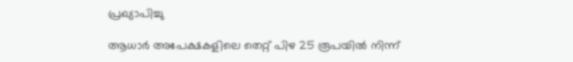പ്രഖ്യാപിച്ചു

ആധാര്‍ അപേക്ഷകളിലെ തെറ്റ് പിഴ 25 രൂപയില്‍ നിന്ന്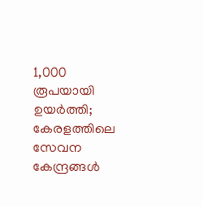1,000 രൂപയായി ഉയര്‍ത്തി; കേരളത്തിലെ സേവന കേന്ദ്രങ്ങള്‍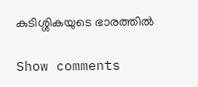കുടിശ്ശികയുടെ ഭാരത്തില്‍

Show comments